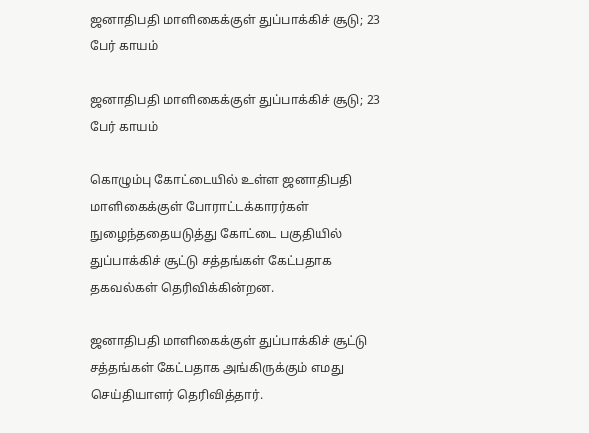ஜனாதிபதி மாளிகைக்குள் துப்பாக்கிச் சூடு; 23 பேர் காயம்

ஜனாதிபதி மாளிகைக்குள் துப்பாக்கிச் சூடு; 23 பேர் காயம்

கொழும்பு கோட்டையில் உள்ள ஜனாதிபதி மாளிகைக்குள் போராட்டக்காரர்கள் நுழைந்ததையடுத்து கோட்டை பகுதியில் துப்பாக்கிச் சூட்டு சத்தங்கள் கேட்பதாக தகவல்கள் தெரிவிக்கின்றன.

ஜனாதிபதி மாளிகைக்குள் துப்பாக்கிச் சூட்டு சத்தங்கள் கேட்பதாக அங்கிருக்கும் எமது செய்தியாளர் தெரிவித்தார்.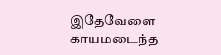இதேவேளை காயமடைந்த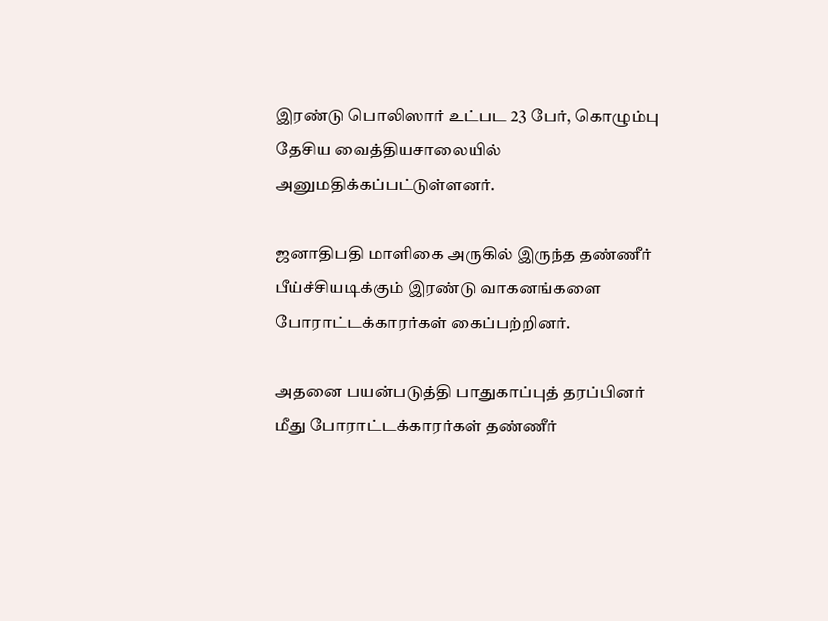இரண்டு பொலிஸார் உட்பட 23 பேர், கொழும்பு தேசிய வைத்தியசாலையில் அனுமதிக்கப்பட்டுள்ளனர்.

ஜனாதிபதி மாளிகை அருகில் இருந்த தண்ணீர் பீய்ச்சியடிக்கும் இரண்டு வாகனங்களை போராட்டக்காரர்கள் கைப்பற்றினர்.

அதனை பயன்படுத்தி பாதுகாப்புத் தரப்பினர் மீது போராட்டக்காரர்கள் தண்ணீர்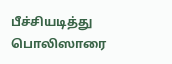பீச்சியடித்து பொலிஸாரை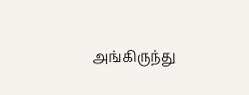அங்கிருந்து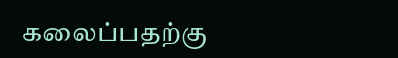கலைப்பதற்கு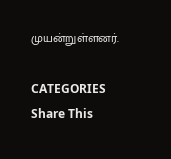முயன்றுள்ளனர்.

CATEGORIES
Share This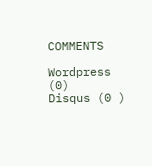COMMENTS

Wordpress (0)
Disqus (0 )